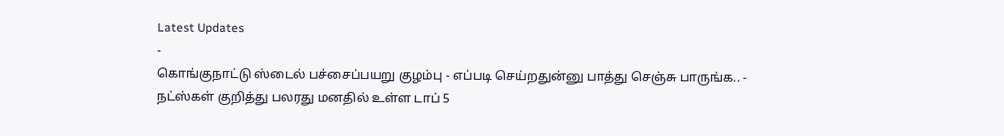Latest Updates
-
கொங்குநாட்டு ஸ்டைல் பச்சைப்பயறு குழம்பு - எப்படி செய்றதுன்னு பாத்து செஞ்சு பாருங்க.. -
நட்ஸ்கள் குறித்து பலரது மனதில் உள்ள டாப் 5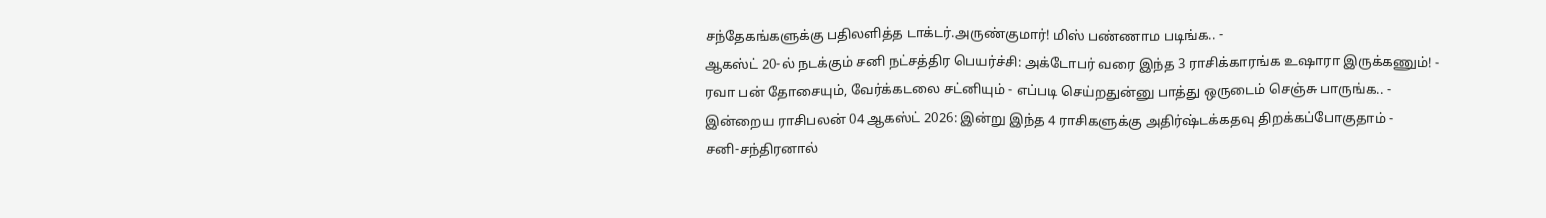சந்தேகங்களுக்கு பதிலளித்த டாக்டர்.அருண்குமார்! மிஸ் பண்ணாம படிங்க.. -
ஆகஸ்ட் 20-ல் நடக்கும் சனி நட்சத்திர பெயர்ச்சி: அக்டோபர் வரை இந்த 3 ராசிக்காரங்க உஷாரா இருக்கணும்! -
ரவா பன் தோசையும், வேர்க்கடலை சட்னியும் - எப்படி செய்றதுன்னு பாத்து ஒருடைம் செஞ்சு பாருங்க.. -
இன்றைய ராசிபலன் 04 ஆகஸ்ட் 2026: இன்று இந்த 4 ராசிகளுக்கு அதிர்ஷ்டக்கதவு திறக்கப்போகுதாம் -
சனி-சந்திரனால்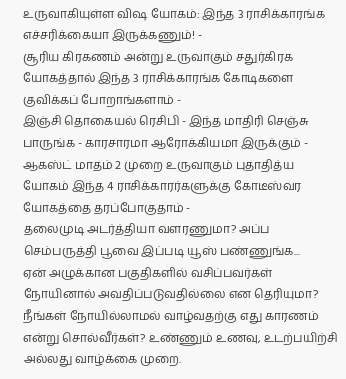உருவாகியுள்ள விஷ யோகம்: இந்த 3 ராசிக்காரங்க எச்சரிக்கையா இருக்கணும்! -
சூரிய கிரகணம் அன்று உருவாகும் சதுர்கிரக யோகத்தால் இந்த 3 ராசிக்காரங்க கோடிகளை குவிக்கப் போறாங்களாம் -
இஞ்சி தொகையல் ரெசிபி - இந்த மாதிரி செஞ்சு பாருங்க - காரசாரமா ஆரோக்கியமா இருக்கும் -
ஆகஸ்ட் மாதம் 2 முறை உருவாகும் புதாதித்ய யோகம் இந்த 4 ராசிக்காரர்களுக்கு கோடீஸ்வர யோகத்தை தரப்போகுதாம் -
தலைமுடி அடர்த்தியா வளரணுமா? அப்ப செம்பருத்தி பூவை இப்படி யூஸ் பண்ணுங்க...
ஏன் அழுக்கான பகுதிகளில் வசிப்பவர்கள் நோயினால் அவதிப்படுவதில்லை என தெரியுமா?
நீங்கள் நோயில்லாமல் வாழ்வதற்கு எது காரணம் என்று சொல்வீர்கள்? உண்ணும் உணவு, உடற்பயிற்சி அல்லது வாழ்க்கை முறை.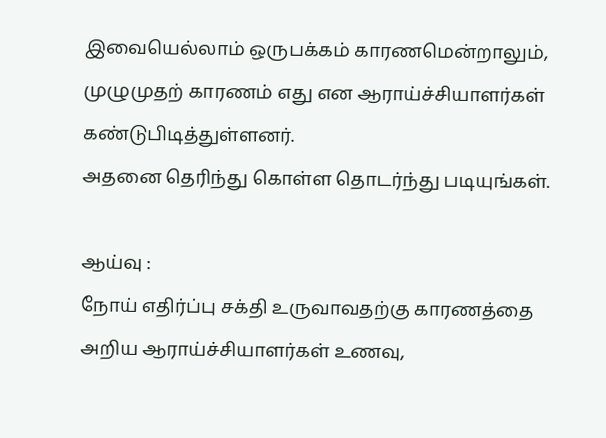இவையெல்லாம் ஒருபக்கம் காரணமென்றாலும், முழுமுதற் காரணம் எது என ஆராய்ச்சியாளர்கள் கண்டுபிடித்துள்ளனர்.
அதனை தெரிந்து கொள்ள தொடர்ந்து படியுங்கள்.

ஆய்வு :
நோய் எதிர்ப்பு சக்தி உருவாவதற்கு காரணத்தை அறிய ஆராய்ச்சியாளர்கள் உணவு,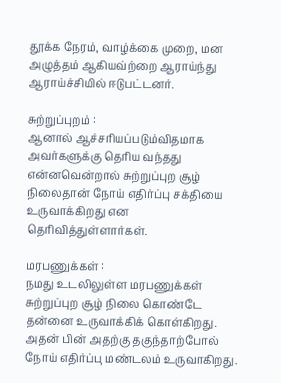தூக்க நேரம், வாழ்க்கை முறை, மன அழுத்தம் ஆகியவ்ற்றை ஆராய்ந்து ஆராய்ச்சியில் ஈடுபட்டனர்.

சுற்றுப்புறம் :
ஆனால் ஆச்சரியப்படும்விதமாக அவர்களுக்கு தெரிய வந்தது என்னவென்றால் சுற்றுப்புற சூழ் நிலைதான் நோய் எதிர்ப்பு சக்தியை உருவாக்கிறது என தெரிவித்துள்ளார்கள்.

மரபணுக்கள் :
நமது உடலிலுள்ள மரபணுக்கள் சுற்றுப்புற சூழ் நிலை கொண்டே தன்னை உருவாக்கிக் கொள்கிறது. அதன் பின் அதற்கு தகுந்தாற்போல் நோய் எதிர்ப்பு மண்டலம் உருவாகிறது.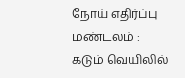நோய் எதிர்ப்பு மண்டலம் :
கடும் வெயிலில்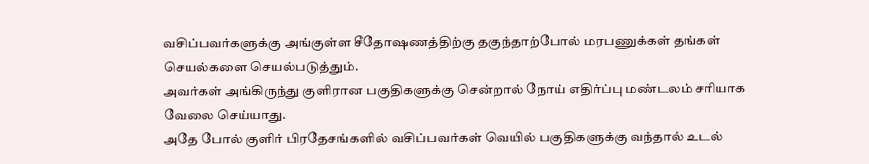வசிப்பவர்களுக்கு அங்குள்ள சீதோஷணத்திற்கு தகுந்தாற்போல் மரபணுக்கள் தங்கள் செயல்களை செயல்படுத்தும்.
அவர்கள் அங்கிருந்து குளிரான பகுதிகளுக்கு சென்றால் நோய் எதிர்ப்பு மண்டலம் சரியாக வேலை செய்யாது.
அதே போல் குளிர் பிரதேசங்களில் வசிப்பவர்கள் வெயில் பகுதிகளுக்கு வந்தால் உடல்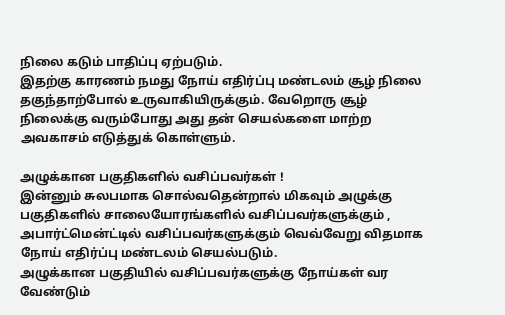நிலை கடும் பாதிப்பு ஏற்படும்.
இதற்கு காரணம் நமது நோய் எதிர்ப்பு மண்டலம் சூழ் நிலை தகுந்தாற்போல் உருவாகியிருக்கும். வேறொரு சூழ் நிலைக்கு வரும்போது அது தன் செயல்களை மாற்ற அவகாசம் எடுத்துக் கொள்ளும்.

அழுக்கான பகுதிகளில் வசிப்பவர்கள் !
இன்னும் சுலபமாக சொல்வதென்றால் மிகவும் அழுக்கு பகுதிகளில் சாலையோரங்களில் வசிப்பவர்களுக்கும் , அபார்ட்மென்ட்டில் வசிப்பவர்களுக்கும் வெவ்வேறு விதமாக நோய் எதிர்ப்பு மண்டலம் செயல்படும்.
அழுக்கான பகுதியில் வசிப்பவர்களுக்கு நோய்கள் வர வேண்டும்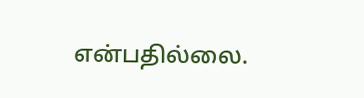என்பதில்லை.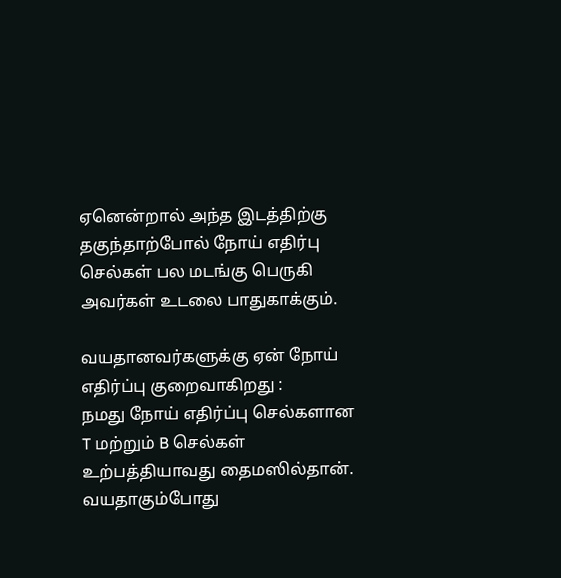ஏனென்றால் அந்த இடத்திற்கு தகுந்தாற்போல் நோய் எதிர்பு செல்கள் பல மடங்கு பெருகி அவர்கள் உடலை பாதுகாக்கும்.

வயதானவர்களுக்கு ஏன் நோய் எதிர்ப்பு குறைவாகிறது :
நமது நோய் எதிர்ப்பு செல்களான T மற்றும் B செல்கள் உற்பத்தியாவது தைமஸில்தான். வயதாகும்போது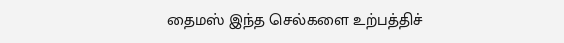தைமஸ் இந்த செல்களை உற்பத்திச்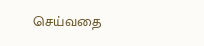செய்வதை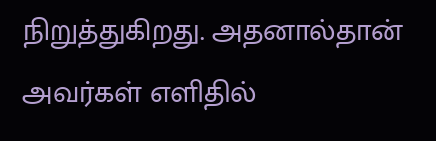நிறுத்துகிறது. அதனால்தான் அவர்கள் எளிதில்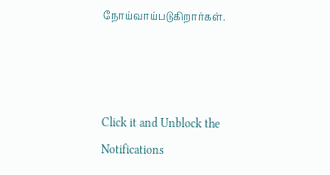நோய்வாய்படுகிறார்கள்.



Click it and Unblock the Notifications